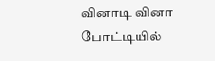வினாடி வினா போட்டியில்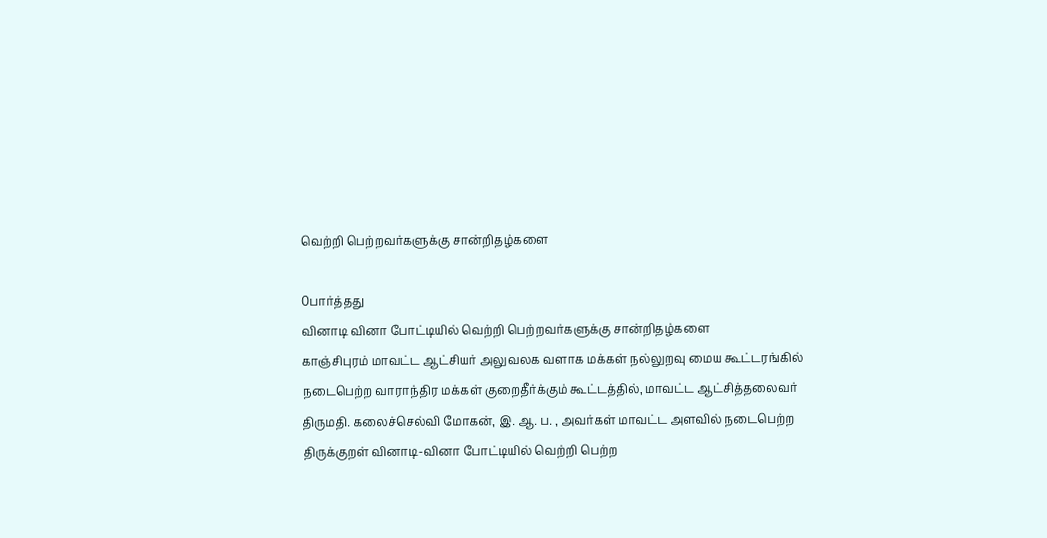வெற்றி பெற்றவர்களுக்கு சான்றிதழ்களை

0பார்த்தது
வினாடி வினா போட்டியில் வெற்றி பெற்றவர்களுக்கு சான்றிதழ்களை
காஞ்சிபுரம் மாவட்ட ஆட்சியர் அலுவலக வளாக மக்கள் நல்லுறவு மைய கூட்டரங்கில் நடைபெற்ற வாராந்திர மக்கள் குறைதீர்க்கும் கூட்டத்தில், மாவட்ட ஆட்சித்தலைவர் திருமதி. கலைச்செல்வி மோகன், இ. ஆ. ப. , அவர்கள் மாவட்ட அளவில் நடைபெற்ற திருக்குறள் வினாடி-வினா போட்டியில் வெற்றி பெற்ற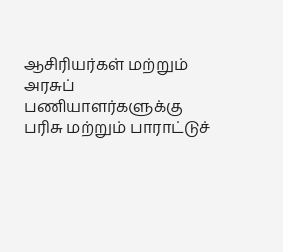ஆசிரியர்கள் மற்றும் அரசுப் பணியாளர்களுக்கு பரிசு மற்றும் பாராட்டுச்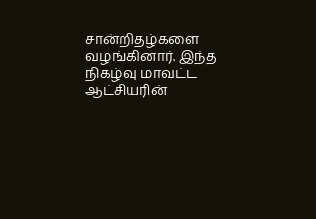சான்றிதழ்களை வழங்கினார். இந்த நிகழ்வு மாவட்ட ஆட்சியரின்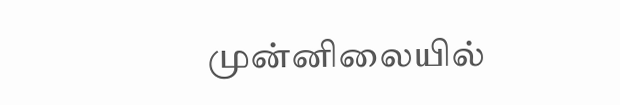முன்னிலையில்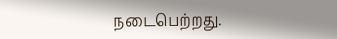நடைபெற்றது.